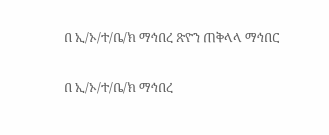በ ኢ/ኦ/ተ/ቤ/ክ ማኅበረ ጽዮን ጠቅላላ ማኅበር

በ ኢ/ኦ/ተ/ቤ/ክ ማኅበረ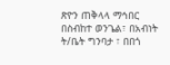ጽዮን ጠቅላላ ማኅበር በስብከተ ወንጌል፣ በአብነት ት/ቤት ግንባታ ፣ በበጎ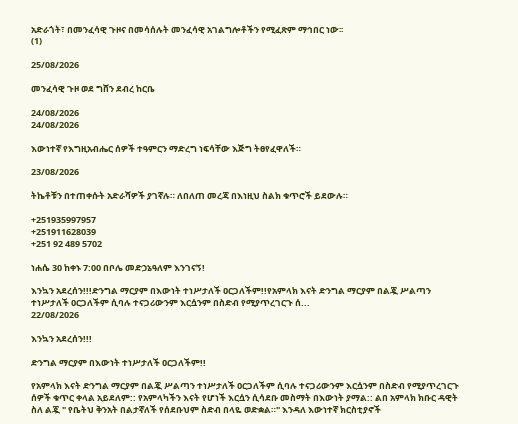አድራጎት፣ በመንፈሳዊ ጉዞና በመሳሰሉት መንፈሳዊ አገልግሎቶችን የሚፈጽም ማኅበር ነው፡፡
(1)

25/08/2026

መንፈሳዊ ጉዞ ወደ ግሸን ደብረ ከርቤ

24/08/2026
24/08/2026

እውነተኛ የእግዚአብሔር ሰዎች ተዓምርን ማድረግ ነፍሳቸው እጅግ ትፀየፈዋለች።

23/08/2026

ትኬቶቹን በተጠቀሱት አድራሻዎች ያገኛሉ። ለበለጠ መረጃ በእነዚህ ስልክ ቁጥሮች ይደውሉ።

+251935997957
+251911628039
+251 92 489 5702

ነሐሴ 30 ከቀኑ 7:00 በቦሌ መድኃኔዓለም እንገናኝ!

እንኳን አደረሰን!!!ድንግል ማርያም በእውነት ተነሥታለች ዐርጋለችም!!የአምላክ እናት ድንግል ማርያም በልጇ ሥልጣን ተነሥታለች ዐርጋለችም ሲባሉ ተናጋሪውንም እርሷንም በስድብ የሚያጥረገርጉ ሰ...
22/08/2026

እንኳን አደረሰን!!!

ድንግል ማርያም በእውነት ተነሥታለች ዐርጋለችም!!

የአምላክ እናት ድንግል ማርያም በልጇ ሥልጣን ተነሥታለች ዐርጋለችም ሲባሉ ተናጋሪውንም እርሷንም በስድብ የሚያጥረገርጉ ሰዎች ቁጥር ቀላል አይደለም:: የአምላካችን እናት የሆነች እርሷን ሲሳደቡ መስማት በእውነት ያማል:: ልበ አምላክ ክቡር ዳዊት ስለ ልጇ " የቤትህ ቅንአት በልታኛለች የሰደቡህም ስድብ በላዬ ወድቋል።" እንዳለ እውነተኛ ክርስቲያኖች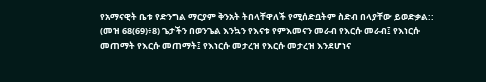የአማናዊት ቤቱ የድንግል ማርያም ቅንአት ትበላቸዋለች የሚሰድቧትም ስድብ በላያቸው ይወድቃል:: (መዝ 68(69)፥8) ጌታችን በወንጌል እንኳን የእናቱ የምእመናን መራብ የእርሱ መራብ፤ የእነርሱ መጠማት የእርሱ መጠማት፤ የእነርሱ መታረዝ የእርሱ መታረዝ እንደሆነና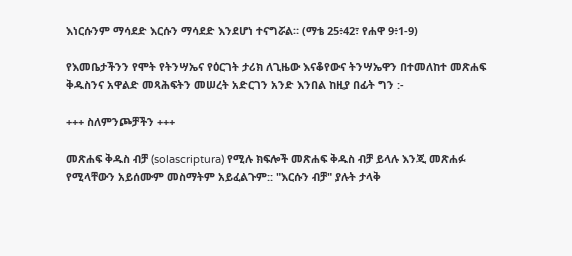እነርሱንም ማሳደድ እርሱን ማሳደድ እንደሆነ ተናግሯል። (ማቴ 25፥42፣ የሐዋ 9፥1-9)

የእመቤታችንን የሞት የትንሣኤና የዕርገት ታሪክ ለጊዜው እናቆየውና ትንሣኤዋን በተመለከተ መጽሐፍ ቅዱስንና አዋልድ መጻሕፍትን መሠረት አድርገን አንድ እንበል ከዚያ በፊት ግን :-

+++ ስለምንጮቻችን +++

መጽሐፍ ቅዱስ ብቻ (solascriptura) የሚሉ ክፍሎች መጽሐፍ ቅዱስ ብቻ ይላሉ እንጂ መጽሐፉ የሚላቸውን አይሰሙም መስማትም አይፈልጉም:: "እርሱን ብቻ" ያሉት ታላቅ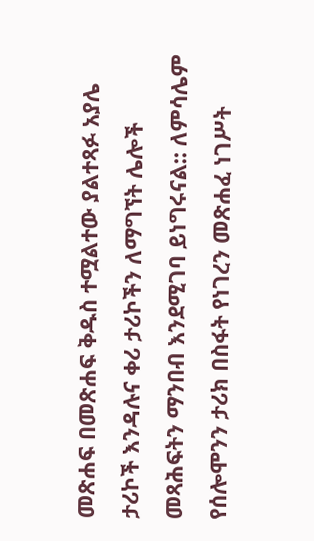መጽሐፍ በመጽሐፍ ቅዱስ ተሟልተው ያልተጻፉ አያሌ ታሪኮች እንዳሉና ቀሪ ታሪኮችን ለማግኘት ሌሎች መጻሕፍትን ማንበብ እንደሚገባ ይነግሩናል:: ለምሳሌም የሰሎሞንን ታሪክ በስፋት የነገረን መጽሐፈ ነገሥት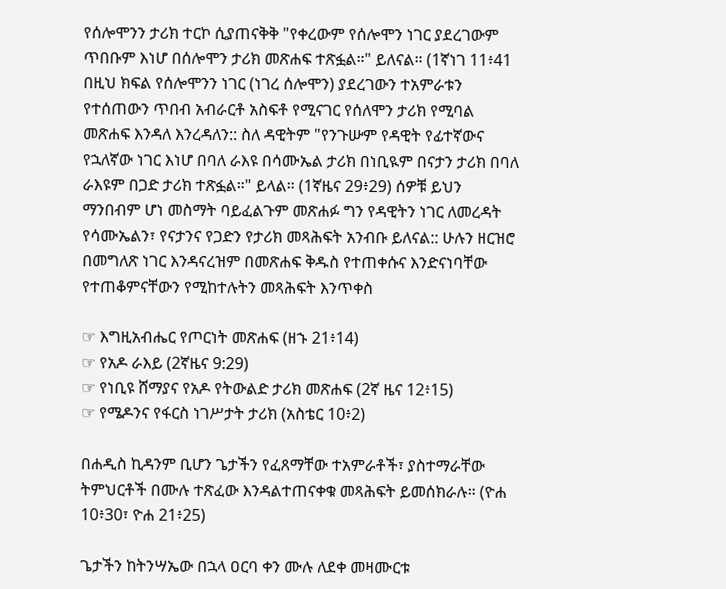የሰሎሞንን ታሪክ ተርኮ ሲያጠናቅቅ "የቀረውም የሰሎሞን ነገር ያደረገውም ጥበቡም እነሆ በሰሎሞን ታሪክ መጽሐፍ ተጽፏል።" ይለናል። (1ኛነገ 11፥41 በዚህ ክፍል የሰሎሞንን ነገር (ነገረ ሰሎሞን) ያደረገውን ተአምራቱን የተሰጠውን ጥበብ አብራርቶ አስፍቶ የሚናገር የሰለሞን ታሪክ የሚባል መጽሐፍ እንዳለ እንረዳለን:: ስለ ዳዊትም "የንጉሡም የዳዊት የፊተኛውና የኋለኛው ነገር እነሆ በባለ ራእዩ በሳሙኤል ታሪክ በነቢዪም በናታን ታሪክ በባለ ራእዩም በጋድ ታሪክ ተጽፏል።" ይላል። (1ኛዜና 29፥29) ሰዎቹ ይህን ማንበብም ሆነ መስማት ባይፈልጉም መጽሐፉ ግን የዳዊትን ነገር ለመረዳት የሳሙኤልን፣ የናታንና የጋድን የታሪክ መጻሕፍት አንብቡ ይለናል:: ሁሉን ዘርዝሮ በመግለጽ ነገር እንዳናረዝም በመጽሐፍ ቅዱስ የተጠቀሱና እንድናነባቸው የተጠቆምናቸውን የሚከተሉትን መጻሕፍት እንጥቀስ

☞ እግዚአብሔር የጦርነት መጽሐፍ (ዘኁ 21፥14)
☞ የአዶ ራእይ (2ኛዜና 9:29)
☞ የነቢዩ ሸማያና የአዶ የትውልድ ታሪክ መጽሐፍ (2ኛ ዜና 12፥15)
☞ የሜዶንና የፋርስ ነገሥታት ታሪክ (አስቴር 10፥2)

በሐዲስ ኪዳንም ቢሆን ጌታችን የፈጸማቸው ተአምራቶች፣ ያስተማራቸው ትምህርቶች በሙሉ ተጽፈው እንዳልተጠናቀቁ መጻሕፍት ይመሰክራሉ። (ዮሐ 10፥30፣ ዮሐ 21፥25)

ጌታችን ከትንሣኤው በኋላ ዐርባ ቀን ሙሉ ለደቀ መዛሙርቱ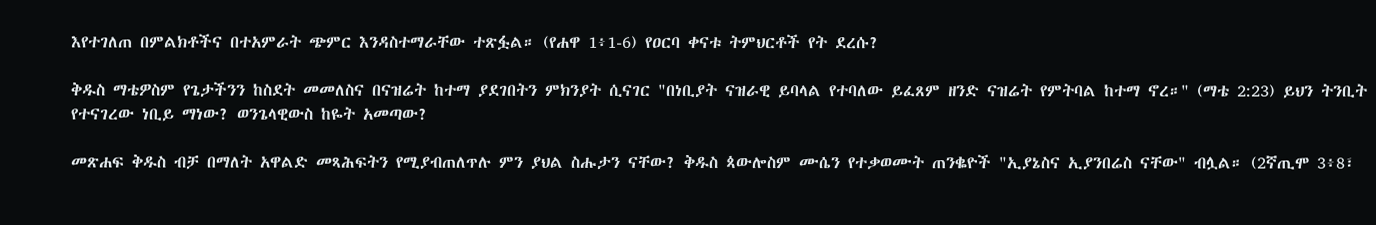እየተገለጠ በምልክቶችና በተአምራት ጭምር እንዳስተማራቸው ተጽፏል። (የሐዋ 1፥1-6) የዐርባ ቀናቱ ትምህርቶች የት ደረሱ?

ቅዱስ ማቴዎስም የጌታችንን ከስደት መመለስና በናዝሬት ከተማ ያደገበትን ምክንያት ሲናገር "በነቢያት ናዝራዊ ይባላል የተባለው ይፈጸም ዘንድ ናዝሬት የምትባል ከተማ ኖረ።" (ማቴ 2:23) ይህን ትንቢት የተናገረው ነቢይ ማነው? ወንጌላዊውስ ከዬት አመጣው?

መጽሐፍ ቅዱስ ብቻ በማለት አዋልድ መጻሕፍትን የሚያብጠለጥሉ ምን ያህል ስሑታን ናቸው? ቅዱስ ጳውሎስም ሙሴን የተቃወሙት ጠንቈዮች "ኢያኔስና ኢያንበሬስ ናቸው" ብሏል። (2ኛጢሞ 3፥8፣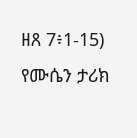ዘጸ 7፥1-15) የሙሴን ታሪክ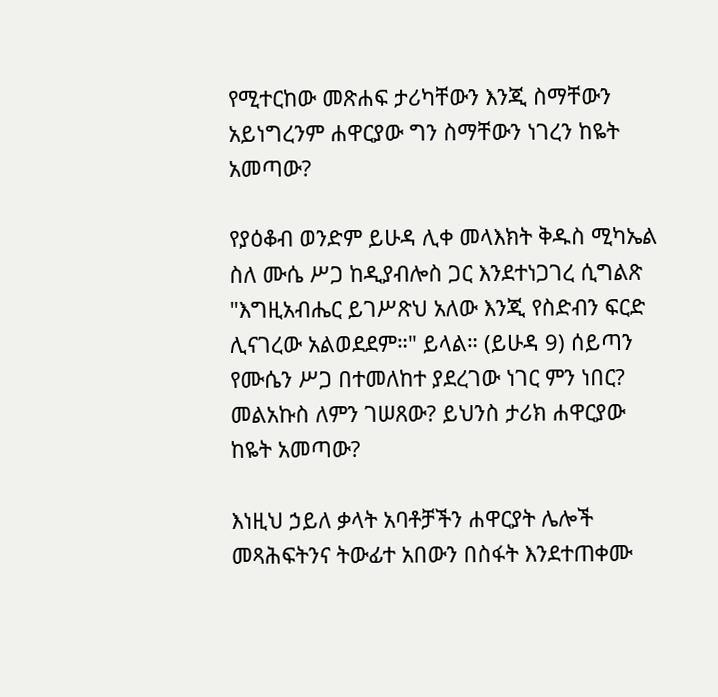የሚተርከው መጽሐፍ ታሪካቸውን እንጂ ስማቸውን አይነግረንም ሐዋርያው ግን ስማቸውን ነገረን ከዬት አመጣው?

የያዕቆብ ወንድም ይሁዳ ሊቀ መላእክት ቅዱስ ሚካኤል ስለ ሙሴ ሥጋ ከዲያብሎስ ጋር እንደተነጋገረ ሲግልጽ "እግዚአብሔር ይገሥጽህ አለው እንጂ የስድብን ፍርድ ሊናገረው አልወደደም።" ይላል። (ይሁዳ 9) ሰይጣን የሙሴን ሥጋ በተመለከተ ያደረገው ነገር ምን ነበር? መልአኩስ ለምን ገሠጸው? ይህንስ ታሪክ ሐዋርያው ከዬት አመጣው?

እነዚህ ኃይለ ቃላት አባቶቻችን ሐዋርያት ሌሎች መጻሕፍትንና ትውፊተ አበውን በስፋት እንደተጠቀሙ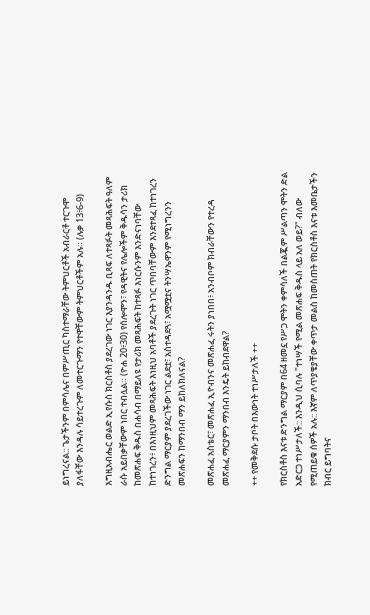ይነግረናል:: ጌታችንም በምሳሌና በምሥጢር ካስተማራቸው ትምህርቶች አብራርቶ ተርጉሞ ያለፋቸው እንዳሉ ሳይተረጉም ለመተርጉማን የተዋቸውም ትምህርቶችም አሉ። (ሉቃ 13፥6-9)

እግዚአብሔር ወልድ ኢየሱስ ክርስቶስ ያደረገው ነገር እያንዳንዱ ቢጻፍ ለተጻፉት መጻሕፍት ዓለም ራሱ አይበቃቸውም ነበር ተብሏል። (ዮሐ 20፥30) የሰሎሞን፣ የዳዊትና የሌሎችም ቅዱሳን ታሪክ ከመጽሐፍ ቅዱስ በሐሳብ በማይለዩ የታሪክ መጻሕፍት ከተጻፉ እነርሱንም እንድናነባቸው ከተነገረን፥ በእነዚህም መጻሕፍት እነዚህ አባቶች ያደረጉት ነገር ጥበባቸውም እንደተጻፈ ከተነገረን ድንግል ማርያም ያደረገችው ነገር ልደቷ፣ አስተዳደጓ፣ አሟሟቷና ትንሣኤዋንም የሚነግረንን መጽሐፍን ከማንበብ ማን ይከለክለናል?

መጽሐፈ አስቴር፣ መጽሐፈ ኢዮብንና መጽሐፈ ሩትን ያነበበ፥ አንብቦም ክብራቸውን የተረዳ መጽሐፈ ማርያምን ማንበብ እንዴት ይከብደዋል?

++ የመቅደሱ ታቦት በእውነት ተነሥታለች ++

የክርስቶስ እናቱ ድንግል ማርያም በ64 ዘመኗ የሥጋ ሞትን ቀምሳለች በልጇም ሥልጣን ሞትን ድል አድርጋ ተነሥታለች:: እንዲህ ሲባሉ "ተነሣች የሚል መጽሐፍ ቅዱስ ላይ አለ ወይ?" ብለው የሚጠይቁ ሰዎች አሉ:: እኛም ለጥያቄያቸው ቀጥታ መልስ ከመስጠት የክርስቶስ እናቱ እመቤታችን ክብር ይግባትና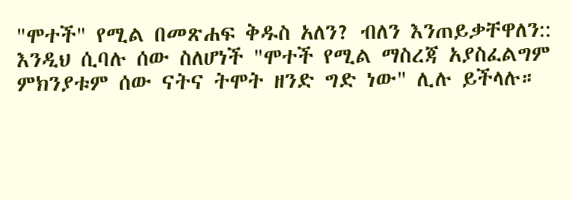"ሞተች" የሚል በመጽሐፍ ቅዱስ አለን? ብለን እንጠይቃቸዋለን:: እንዲህ ሲባሉ ሰው ስለሆነች "ሞተች የሚል ማስረጃ አያስፈልግም ምክንያቱም ሰው ናትና ትሞት ዘንድ ግድ ነው" ሊሉ ይችላሉ።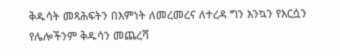ቅዱሳት መጻሕፍትን በእምነት ለመረመረና ለተረዳ ግን እንኳን የእርሷን የሌሎችንም ቅዱሳን መጨረሻ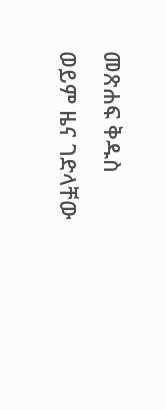መጽሐፍ ቅዱስ ወይም ዜና ገድላቸው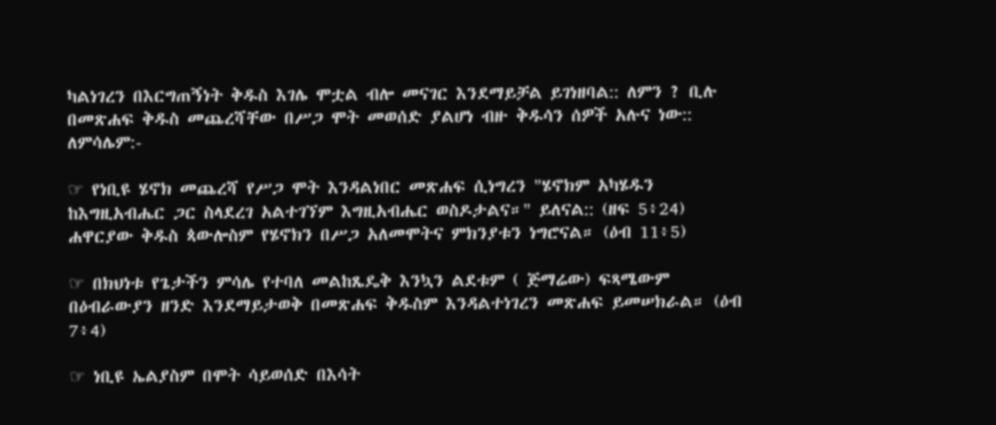ካልነገረን በእርግጠኝነት ቅዱስ እገሌ ሞቷል ብሎ መናገር እንደማይቻል ይገነዘባል:: ለምን ? ቢሉ በመጽሐፍ ቅዱስ መጨረሻቸው በሥጋ ሞት መወሰድ ያልሆነ ብዙ ቅዱሳን ሰዎች አሉና ነው:: ለምሳሌም:-

☞ የነቢዩ ሄኖክ መጨረሻ የሥጋ ሞት እንዳልነበር መጽሐፍ ሲነግረን "ሄኖክም አካሄዱን ከእግዚአብሔር ጋር ስላደረገ አልተገኘም እግዚአብሔር ወስዶታልና።" ይለናል:: (ዘፍ 5፥24) ሐዋርያው ቅዱስ ጳውሎስም የሄኖክን በሥጋ አለመሞትና ምክንያቱን ነግሮናል። (ዕብ 11፥5)

☞ በክህነቱ የጌታችን ምሳሌ የተባለ መልከጼዴቅ እንኳን ልደቱም ( ጅማሬው) ፍጻሜውም በዕብራውያን ዘንድ እንደማይታወቅ በመጽሐፍ ቅዱስም እንዳልተነገረን መጽሐፍ ይመሠክራል። (ዕብ 7፥4)

☞ ነቢዩ ኤልያስም በሞት ሳይወሰድ በእሳት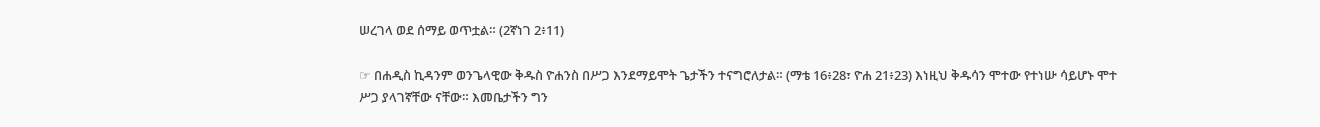ሠረገላ ወደ ሰማይ ወጥቷል። (2ኛነገ 2፥11)

☞ በሐዲስ ኪዳንም ወንጌላዊው ቅዱስ ዮሐንስ በሥጋ እንደማይሞት ጌታችን ተናግሮለታል። (ማቴ 16፥28፣ ዮሐ 21፥23) እነዚህ ቅዱሳን ሞተው የተነሡ ሳይሆኑ ሞተ ሥጋ ያላገኛቸው ናቸው። እመቤታችን ግን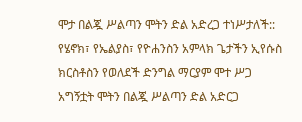ሞታ በልጇ ሥልጣን ሞትን ድል አድረጋ ተነሥታለች:: የሄኖክ፣ የኤልያስ፣ የዮሐንስን አምላክ ጌታችን ኢየሱስ ክርስቶስን የወለደች ድንግል ማርያም ሞተ ሥጋ አግኝቷት ሞትን በልጇ ሥልጣን ድል አድርጋ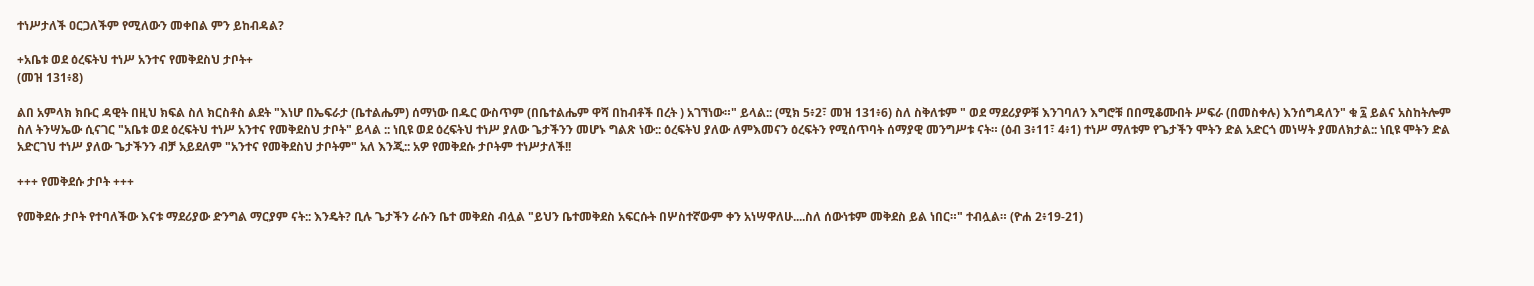ተነሥታለች ዐርጋለችም የሚለውን መቀበል ምን ይከብዳል?

+አቤቱ ወደ ዕረፍትህ ተነሥ አንተና የመቅደስህ ታቦት+
(መዝ 131፥8)

ልበ አምላክ ክቡር ዳዊት በዚህ ክፍል ስለ ክርስቶስ ልደት "እነሆ በኤፍራታ (ቤተልሔም) ሰማነው በዱር ውስጥም (በቤተልሔም ዋሻ በከብቶች በረት ) አገኘነው።" ይላል:: (ሚክ 5፥2፣ መዝ 131፥6) ስለ ስቅለቱም " ወደ ማደሪያዎቹ እንገባለን እግሮቹ በበሚቆሙበት ሥፍራ (በመስቀሉ) እንሰግዳለን" ቁ ፯ ይልና አስከትሎም ስለ ትንሣኤው ሲናገር "አቤቱ ወደ ዕረፍትህ ተነሥ አንተና የመቅደስህ ታቦት" ይላል :: ነቢዩ ወደ ዕረፍትህ ተነሥ ያለው ጌታችንን መሆኑ ግልጽ ነው:: ዕረፍትህ ያለው ለምእመናን ዕረፍትን የሚሰጥባት ሰማያዊ መንግሥቱ ናት። (ዕብ 3፥11፣ 4፥1) ተነሥ ማለቱም የጌታችን ሞትን ድል አድርጎ መነሣት ያመለክታል:: ነቢዩ ሞትን ድል አድርገህ ተነሥ ያለው ጌታችንን ብቻ አይደለም "አንተና የመቅደስህ ታቦትም" አለ እንጂ:: አዎ የመቅደሱ ታቦትም ተነሥታለች!!

+++ የመቅደሱ ታቦት +++

የመቅደሱ ታቦት የተባለችው እናቱ ማደሪያው ድንግል ማርያም ናት:: እንዴት? ቢሉ ጌታችን ራሱን ቤተ መቅደስ ብሏል "ይህን ቤተመቅደስ አፍርሱት በሦስተኛውም ቀን አነሣዋለሁ....ስለ ሰውነቱም መቅደስ ይል ነበር።" ተብሏል። (ዮሐ 2፥19-21)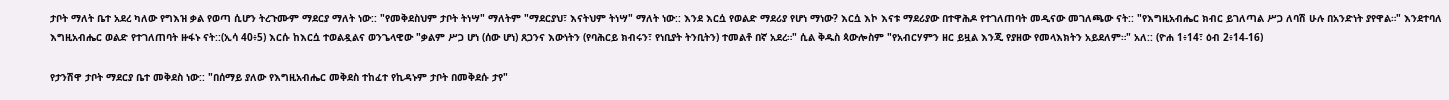ታቦት ማለት ቤተ አደረ ካለው የግእዝ ቃል የወጣ ሲሆን ትረጉሙም ማደርያ ማለት ነው:: "የመቅደስህም ታቦት ትነሣ" ማለትም "ማደርያህ፣ እናትህም ትነሣ" ማለት ነው:: እንደ እርሷ የወልድ ማደሪያ የሆነ ማነው? እርሷ እኮ እናቱ ማደሪያው በተዋሕዶ የተገለጠባት መዲናው መገለጫው ናት:: "የእግዚአብሔር ክብር ይገለጣል ሥጋ ለባሽ ሁሉ በአንድነት ያየዋል።" እንደተባለ እግዚአብሔር ወልድ የተገለጠባት ዙፋኑ ናት::(ኢሳ 40፥5) እርሱ ከእርሷ ተወልዷልና ወንጌላዊው "ቃልም ሥጋ ሆነ (ሰው ሆነ) ጸጋንና እውነትን (የባሕርይ ክብሩን፣ የነቢያት ትንቢትን) ተመልቶ በኛ አደረ።" ሲል ቅዱስ ጳውሎስም "የአብርሃምን ዘር ይዟል እንጂ የያዘው የመላእክትን አይደለም።" አለ:: (ዮሐ 1፥14፣ ዕብ 2፥14-16)

የታንሽዋ ታቦት ማደርያ ቤተ መቅደስ ነው:: "በሰማይ ያለው የእግዚአብሔር መቅደስ ተከፈተ የኪዳኑም ታቦት በመቅደሱ ታየ"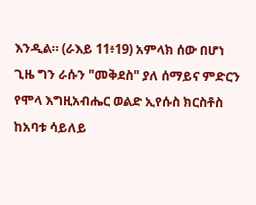እንዲል። (ራእይ 11፥19) አምላክ ሰው በሆነ ጊዜ ግን ራሱን "መቅደስ" ያለ ሰማይና ምድርን የሞላ እግዚአብሔር ወልድ ኢየሱስ ክርስቶስ ከአባቱ ሳይለይ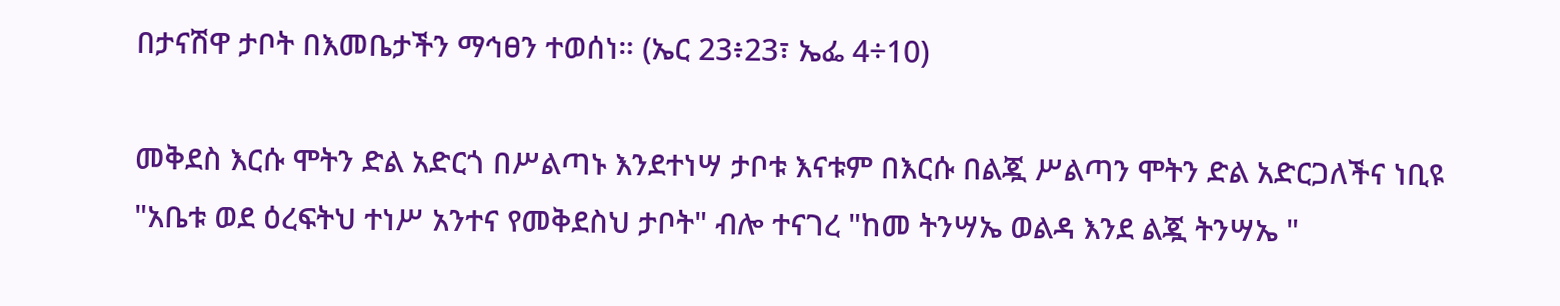በታናሽዋ ታቦት በእመቤታችን ማኅፀን ተወሰነ። (ኤር 23፥23፣ ኤፌ 4÷10)

መቅደስ እርሱ ሞትን ድል አድርጎ በሥልጣኑ እንደተነሣ ታቦቱ እናቱም በእርሱ በልጇ ሥልጣን ሞትን ድል አድርጋለችና ነቢዩ "አቤቱ ወደ ዕረፍትህ ተነሥ አንተና የመቅደስህ ታቦት" ብሎ ተናገረ "ከመ ትንሣኤ ወልዳ እንደ ልጇ ትንሣኤ "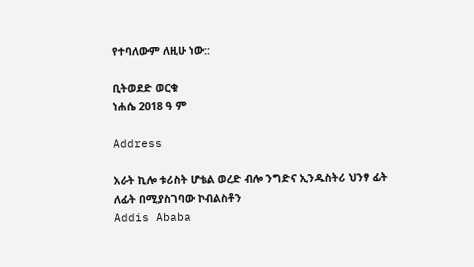የተባለውም ለዚሁ ነው::

ቢትወደድ ወርቁ
ነሐሴ 2018 ዓ ም

Address

አራት ኪሎ ቱሪስት ሆቴል ወረድ ብሎ ንግድና ኢንዱስትሪ ህንፃ ፊት ለፊት በሚያስገባው ኮብልስቶን
Addis Ababa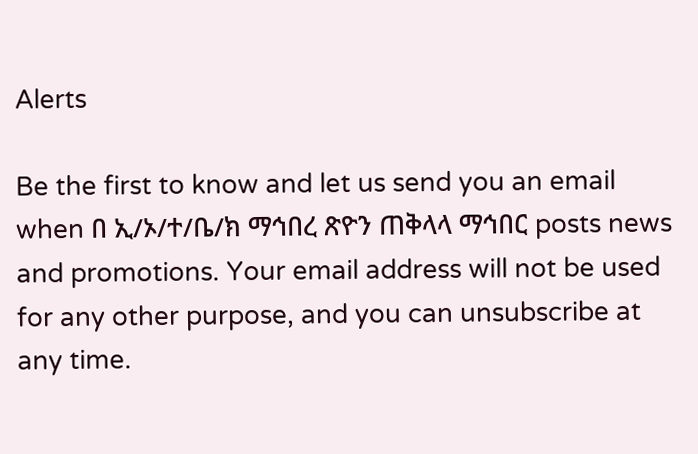Alerts

Be the first to know and let us send you an email when በ ኢ/ኦ/ተ/ቤ/ክ ማኅበረ ጽዮን ጠቅላላ ማኅበር posts news and promotions. Your email address will not be used for any other purpose, and you can unsubscribe at any time.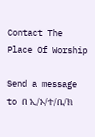Contact The Place Of Worship

Send a message to በ ኢ/ኦ/ተ/ቤ/ክ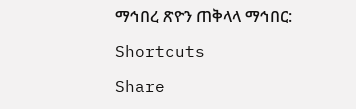ማኅበረ ጽዮን ጠቅላላ ማኅበር:

Shortcuts

Share